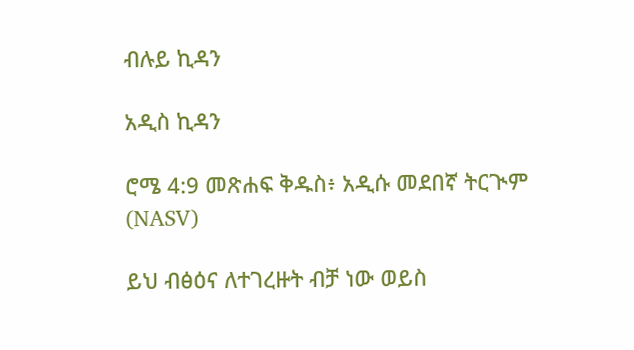ብሉይ ኪዳን

አዲስ ኪዳን

ሮሜ 4:9 መጽሐፍ ቅዱስ፥ አዲሱ መደበኛ ትርጒም (NASV)

ይህ ብፅዕና ለተገረዙት ብቻ ነው ወይስ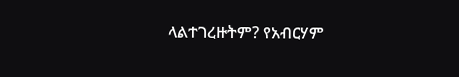ላልተገረዙትም? የአብርሃም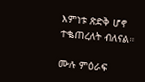እምነቱ ጽድቅ ሆኖ ተቈጠረለት ብለናል።

ሙሉ ምዕራፍ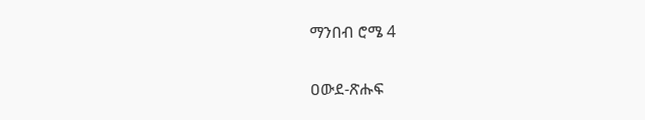ማንበብ ሮሜ 4

ዐውደ-ጽሑፍ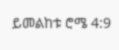ይመልከቱ ሮሜ 4:9